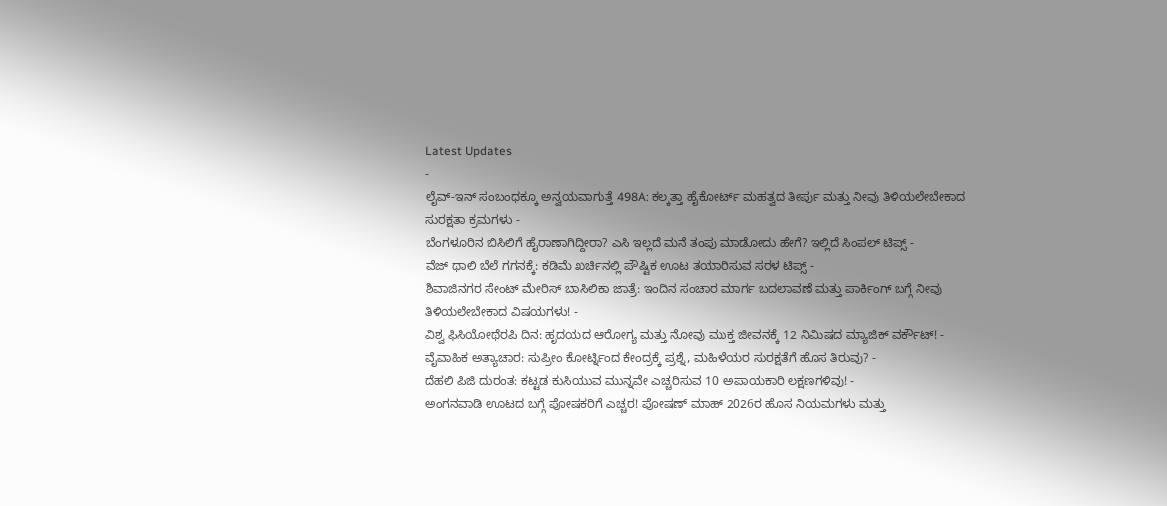Latest Updates
-
ಲೈವ್-ಇನ್ ಸಂಬಂಧಕ್ಕೂ ಅನ್ವಯವಾಗುತ್ತೆ 498A: ಕಲ್ಕತ್ತಾ ಹೈಕೋರ್ಟ್ ಮಹತ್ವದ ತೀರ್ಪು ಮತ್ತು ನೀವು ತಿಳಿಯಲೇಬೇಕಾದ ಸುರಕ್ಷತಾ ಕ್ರಮಗಳು -
ಬೆಂಗಳೂರಿನ ಬಿಸಿಲಿಗೆ ಹೈರಾಣಾಗಿದ್ದೀರಾ? ಎಸಿ ಇಲ್ಲದೆ ಮನೆ ತಂಪು ಮಾಡೋದು ಹೇಗೆ? ಇಲ್ಲಿದೆ ಸಿಂಪಲ್ ಟಿಪ್ಸ್ -
ವೆಜ್ ಥಾಲಿ ಬೆಲೆ ಗಗನಕ್ಕೆ: ಕಡಿಮೆ ಖರ್ಚಿನಲ್ಲಿ ಪೌಷ್ಟಿಕ ಊಟ ತಯಾರಿಸುವ ಸರಳ ಟಿಪ್ಸ್ -
ಶಿವಾಜಿನಗರ ಸೇಂಟ್ ಮೇರಿಸ್ ಬಾಸಿಲಿಕಾ ಜಾತ್ರೆ: ಇಂದಿನ ಸಂಚಾರ ಮಾರ್ಗ ಬದಲಾವಣೆ ಮತ್ತು ಪಾರ್ಕಿಂಗ್ ಬಗ್ಗೆ ನೀವು ತಿಳಿಯಲೇಬೇಕಾದ ವಿಷಯಗಳು! -
ವಿಶ್ವ ಫಿಸಿಯೋಥೆರಪಿ ದಿನ: ಹೃದಯದ ಆರೋಗ್ಯ ಮತ್ತು ನೋವು ಮುಕ್ತ ಜೀವನಕ್ಕೆ 12 ನಿಮಿಷದ ಮ್ಯಾಜಿಕ್ ವರ್ಕೌಟ್! -
ವೈವಾಹಿಕ ಅತ್ಯಾಚಾರ: ಸುಪ್ರೀಂ ಕೋರ್ಟ್ನಿಂದ ಕೇಂದ್ರಕ್ಕೆ ಪ್ರಶ್ನೆ, ಮಹಿಳೆಯರ ಸುರಕ್ಷತೆಗೆ ಹೊಸ ತಿರುವು? -
ದೆಹಲಿ ಪಿಜಿ ದುರಂತ: ಕಟ್ಟಡ ಕುಸಿಯುವ ಮುನ್ನವೇ ಎಚ್ಚರಿಸುವ 10 ಅಪಾಯಕಾರಿ ಲಕ್ಷಣಗಳಿವು! -
ಅಂಗನವಾಡಿ ಊಟದ ಬಗ್ಗೆ ಪೋಷಕರಿಗೆ ಎಚ್ಚರ! ಪೋಷಣ್ ಮಾಹ್ 2026ರ ಹೊಸ ನಿಯಮಗಳು ಮತ್ತು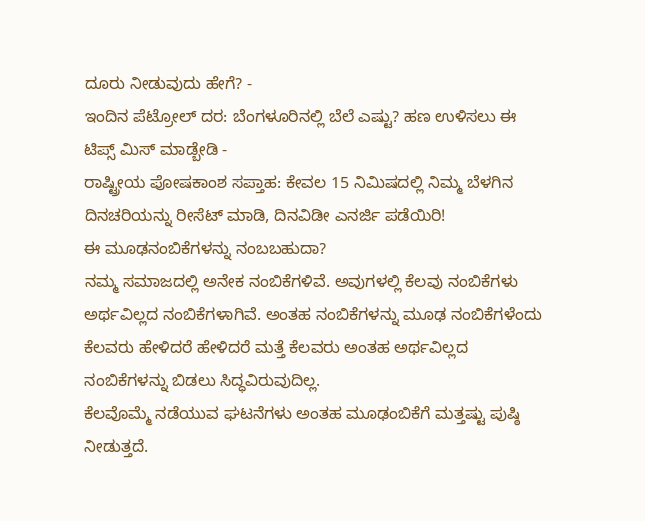ದೂರು ನೀಡುವುದು ಹೇಗೆ? -
ಇಂದಿನ ಪೆಟ್ರೋಲ್ ದರ: ಬೆಂಗಳೂರಿನಲ್ಲಿ ಬೆಲೆ ಎಷ್ಟು? ಹಣ ಉಳಿಸಲು ಈ ಟಿಪ್ಸ್ ಮಿಸ್ ಮಾಡ್ಬೇಡಿ -
ರಾಷ್ಟ್ರೀಯ ಪೋಷಕಾಂಶ ಸಪ್ತಾಹ: ಕೇವಲ 15 ನಿಮಿಷದಲ್ಲಿ ನಿಮ್ಮ ಬೆಳಗಿನ ದಿನಚರಿಯನ್ನು ರೀಸೆಟ್ ಮಾಡಿ, ದಿನವಿಡೀ ಎನರ್ಜಿ ಪಡೆಯಿರಿ!
ಈ ಮೂಢನಂಬಿಕೆಗಳನ್ನು ನಂಬಬಹುದಾ?
ನಮ್ಮ ಸಮಾಜದಲ್ಲಿ ಅನೇಕ ನಂಬಿಕೆಗಳಿವೆ. ಅವುಗಳಲ್ಲಿ ಕೆಲವು ನಂಬಿಕೆಗಳು ಅರ್ಥವಿಲ್ಲದ ನಂಬಿಕೆಗಳಾಗಿವೆ. ಅಂತಹ ನಂಬಿಕೆಗಳನ್ನು ಮೂಢ ನಂಬಿಕೆಗಳೆಂದು ಕೆಲವರು ಹೇಳಿದರೆ ಹೇಳಿದರೆ ಮತ್ತೆ ಕೆಲವರು ಅಂತಹ ಅರ್ಥವಿಲ್ಲದ ನಂಬಿಕೆಗಳನ್ನು ಬಿಡಲು ಸಿದ್ಧವಿರುವುದಿಲ್ಲ.
ಕೆಲವೊಮ್ಮೆ ನಡೆಯುವ ಘಟನೆಗಳು ಅಂತಹ ಮೂಢಂಬಿಕೆಗೆ ಮತ್ತಷ್ಟು ಪುಷ್ಠಿ ನೀಡುತ್ತದೆ.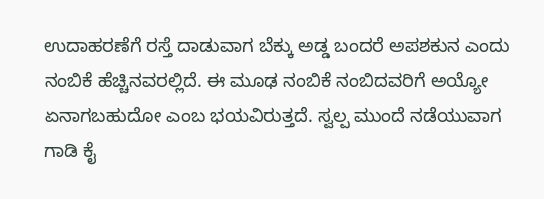ಉದಾಹರಣೆಗೆ ರಸ್ತೆ ದಾಡುವಾಗ ಬೆಕ್ಕು ಅಡ್ಡ ಬಂದರೆ ಅಪಶಕುನ ಎಂದು ನಂಬಿಕೆ ಹೆಚ್ಚಿನವರಲ್ಲಿದೆ. ಈ ಮೂಢ ನಂಬಿಕೆ ನಂಬಿದವರಿಗೆ ಅಯ್ಯೋ ಏನಾಗಬಹುದೋ ಎಂಬ ಭಯವಿರುತ್ತದೆ. ಸ್ವಲ್ಪ ಮುಂದೆ ನಡೆಯುವಾಗ ಗಾಡಿ ಕೈ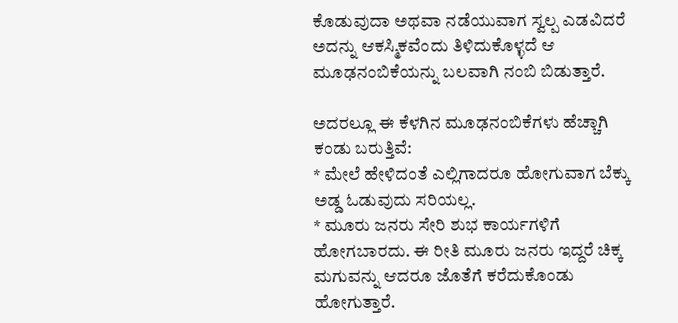ಕೊಡುವುದಾ ಅಥವಾ ನಡೆಯುವಾಗ ಸ್ವಲ್ಪ ಎಡವಿದರೆ ಅದನ್ನು ಆಕಸ್ಮಿಕವೆಂದು ತಿಳಿದುಕೊಳ್ಳದೆ ಆ ಮೂಢನಂಬಿಕೆಯನ್ನು ಬಲವಾಗಿ ನಂಬಿ ಬಿಡುತ್ತಾರೆ.

ಅದರಲ್ಲೂ ಈ ಕೆಳಗಿನ ಮೂಢನಂಬಿಕೆಗಳು ಹೆಚ್ಚಾಗಿ ಕಂಡು ಬರುತ್ತಿವೆ:
* ಮೇಲೆ ಹೇಳಿದಂತೆ ಎಲ್ಲಿಗಾದರೂ ಹೋಗುವಾಗ ಬೆಕ್ಕು ಅಡ್ಡ ಓಡುವುದು ಸರಿಯಲ್ಲ.
* ಮೂರು ಜನರು ಸೇರಿ ಶುಭ ಕಾರ್ಯಗಳಿಗೆ ಹೋಗಬಾರದು. ಈ ರೀತಿ ಮೂರು ಜನರು ಇದ್ದರೆ ಚಿಕ್ಕ ಮಗುವನ್ನು ಆದರೂ ಜೊತೆಗೆ ಕರೆದುಕೊಂಡು ಹೋಗುತ್ತಾರೆ.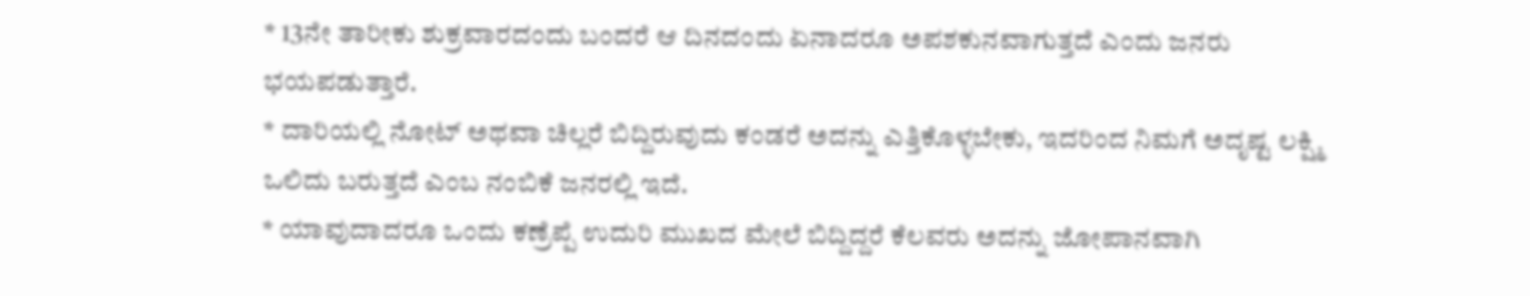* 13ನೇ ತಾರೀಕು ಶುಕ್ರವಾರದಂದು ಬಂದರೆ ಆ ದಿನದಂದು ಏನಾದರೂ ಅಪಶಕುನವಾಗುತ್ತದೆ ಎಂದು ಜನರು ಭಯಪಡುತ್ತಾರೆ.
* ದಾರಿಯಲ್ಲಿ ನೋಟ್ ಅಥವಾ ಚಿಲ್ಲರೆ ಬಿದ್ದಿರುವುದು ಕಂಡರೆ ಅದನ್ನು ಎತ್ತಿಕೊಳ್ಳಬೇಕು, ಇದರಿಂದ ನಿಮಗೆ ಅದೃಷ್ಟ ಲಕ್ಷ್ಮಿ ಒಲಿದು ಬರುತ್ತದೆ ಎಂಬ ನಂಬಿಕೆ ಜನರಲ್ಲಿ ಇದೆ.
* ಯಾವುದಾದರೂ ಒಂದು ಕಣ್ರೆಪ್ಪೆ ಉದುರಿ ಮುಖದ ಮೇಲೆ ಬಿದ್ದಿದ್ದರೆ ಕೆಲವರು ಅದನ್ನು ಜೋಪಾನವಾಗಿ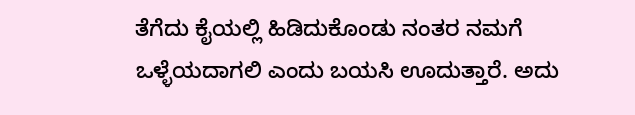ತೆಗೆದು ಕೈಯಲ್ಲಿ ಹಿಡಿದುಕೊಂಡು ನಂತರ ನಮಗೆ ಒಳ್ಳೆಯದಾಗಲಿ ಎಂದು ಬಯಸಿ ಊದುತ್ತಾರೆ. ಅದು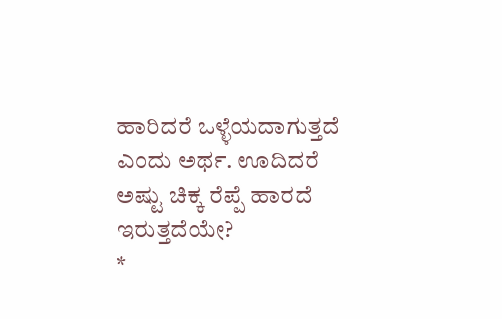ಹಾರಿದರೆ ಒಳ್ಳೆಯದಾಗುತ್ತದೆ ಎಂದು ಅರ್ಥ. ಊದಿದರೆ ಅಷ್ಟು ಚಿಕ್ಕ ರೆಪ್ಪೆ ಹಾರದೆ ಇರುತ್ತದೆಯೇ?
*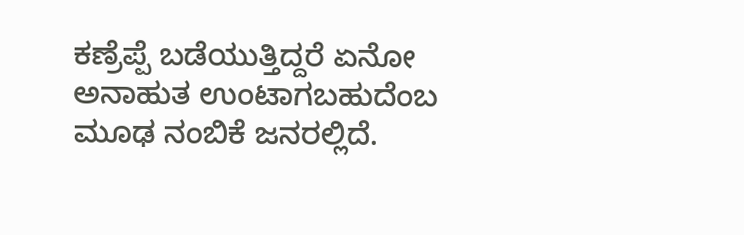ಕಣ್ರೆಪ್ಪೆ ಬಡೆಯುತ್ತಿದ್ದರೆ ಏನೋ ಅನಾಹುತ ಉಂಟಾಗಬಹುದೆಂಬ ಮೂಢ ನಂಬಿಕೆ ಜನರಲ್ಲಿದೆ.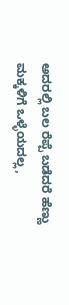ಅದರಲ್ಲಿ ಬಲ ರೆಪ್ಪೆ ಬಡೆದರೆ ಹೆಣ್ಣು ಮಕ್ಕಳಿಗೆ ಒಳ್ಳೆಯದಲ್ಲ,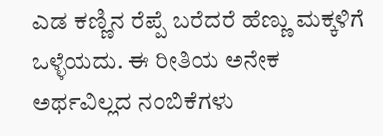ಎಡ ಕಣ್ಣಿನ ರೆಪ್ಪೆ ಬರೆದರೆ ಹೆಣ್ಣು ಮಕ್ಕಳಿಗೆ ಒಳ್ಳೆಯದು. ಈ ರೀತಿಯ ಅನೇಕ ಅರ್ಥವಿಲ್ಲದ ನಂಬಿಕೆಗಳು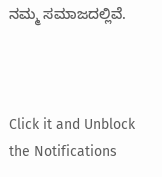ನಮ್ಮ ಸಮಾಜದಲ್ಲಿವೆ.



Click it and Unblock the Notifications